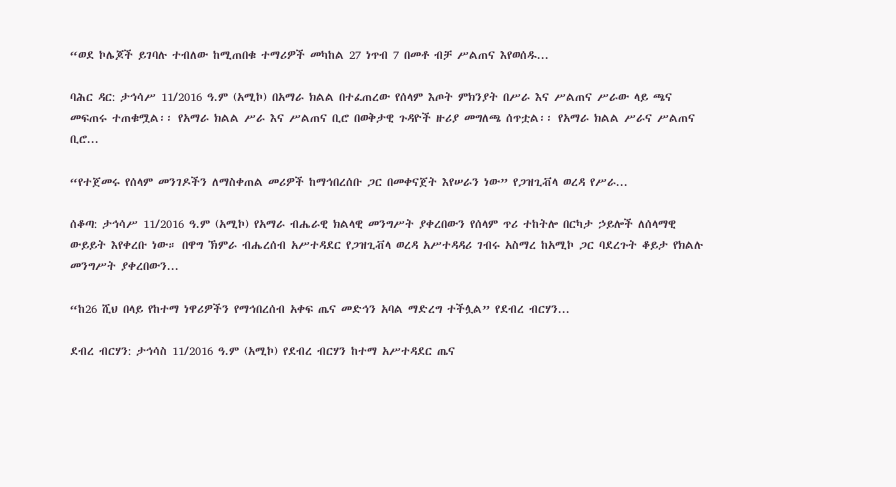“ወደ ኮሌጆች ይገባሉ ተብለው ከሚጠበቁ ተማሪዎች መካከል 27 ነጥብ 7 በመቶ ብቻ ሥልጠና እየወሰዱ...

ባሕር ዳር: ታኅሳሥ 11/2016 ዓ.ም (አሚኮ) በአማራ ክልል በተፈጠረው የሰላም እጦት ምክንያት በሥራ እና ሥልጠና ሥራው ላይ ጫና መፍጠሩ ተጠቁሟል፡፡ የአማራ ክልል ሥራ እና ሥልጠና ቢሮ በወቅታዊ ጉዳዮች ዙሪያ መግለጫ ሰጥቷል፡፡ የአማራ ክልል ሥራና ሥልጠና ቢሮ...

“የተጀመሩ የሰላም መንገዶችን ለማስቀጠል መሪዎች ከማኅበረሰቡ ጋር በመቀናጀት እየሠራን ነው” የጋዝጊቭላ ወረዳ የሥራ...

ሰቆጣ: ታኅሳሥ 11/2016 ዓ.ም (አሚኮ) የአማራ ብሔራዊ ክልላዊ መንግሥት ያቀረበውን የሰላም ጥሪ ተከትሎ በርካታ ኃይሎች ለሰላማዊ ውይይት እየቀረቡ ነው። በዋግ ኽምራ ብሔረሰብ አሥተዳደር የጋዝጊቭላ ወረዳ አሥተዳዳሪ ገብሩ አስማረ ከአሚኮ ጋር ባደረጉት ቆይታ የክልሉ መንግሥት ያቀረበውን...

“ከ26 ሺህ በላይ የከተማ ነዋሪዎችን የማኅበረሰብ አቀፍ ጤና መድኅን አባል ማድረግ ተችሏል” የደብረ ብርሃን...

ደብረ ብርሃን: ታኅሳስ 11/2016 ዓ.ም (አሚኮ) የደብረ ብርሃን ከተማ አሥተዳደር ጤና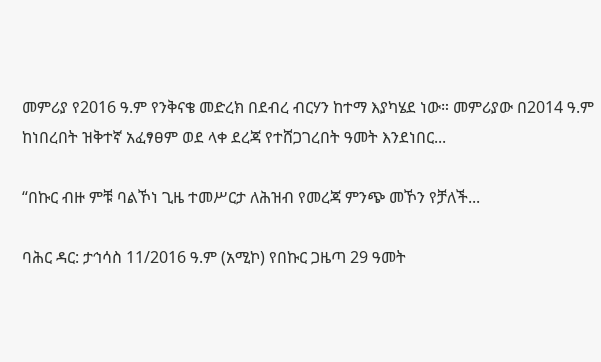መምሪያ የ2016 ዓ.ም የንቅናቄ መድረክ በደብረ ብርሃን ከተማ እያካሄደ ነው። መምሪያው በ2014 ዓ.ም ከነበረበት ዝቅተኛ አፈፃፀም ወደ ላቀ ደረጃ የተሸጋገረበት ዓመት እንደነበር...

“በኩር ብዙ ምቹ ባልኾነ ጊዜ ተመሥርታ ለሕዝብ የመረጃ ምንጭ መኾን የቻለች...

ባሕር ዳር: ታኅሳስ 11/2016 ዓ.ም (አሚኮ) የበኩር ጋዜጣ 29 ዓመት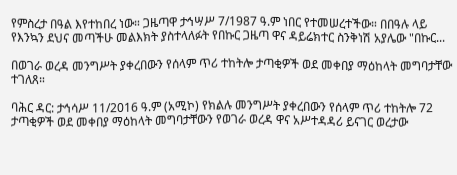የምስረታ በዓል እየተከበረ ነው። ጋዜጣዋ ታኅሣሥ 7/1987 ዓ.ም ነበር የተመሠረተችው። በበዓሉ ላይ የእንኳን ደህና መጣችሁ መልእክት ያስተላለፉት የበኩር ጋዜጣ ዋና ዳይሬክተር ስንቅነሽ አያሌው "በኩር...

በወገራ ወረዳ መንግሥት ያቀረበውን የሰላም ጥሪ ተከትሎ ታጣቂዎች ወደ መቀበያ ማዕከላት መግባታቸው ተገለጸ።

ባሕር ዳር: ታኅሳሥ 11/2016 ዓ.ም (አሚኮ) የክልሉ መንግሥት ያቀረበውን የሰላም ጥሪ ተከትሎ 72 ታጣቂዎች ወደ መቀበያ ማዕከላት መግባታቸውን የወገራ ወረዳ ዋና አሥተዳዳሪ ይናገር ወረታው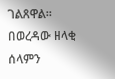ገልጸዋል። በወረዳው ዘላቂ ሰላምን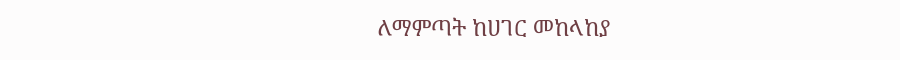ለማምጣት ከሀገር መከላከያ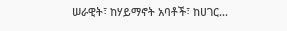ሠራዊት፣ ከሃይማኖት አባቶች፣ ከሀገር...